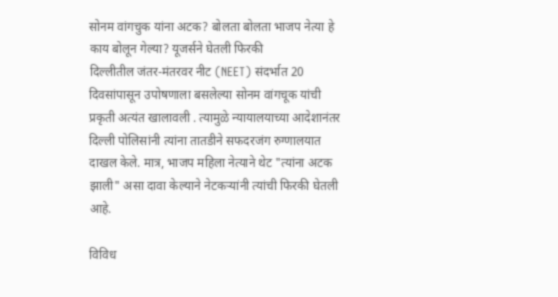सोनम वांगचुक यांना अटक? बोलता बोलता भाजप नेत्या हे काय बोलून गेल्या? यूजर्सने घेतली फिरकी
दिल्लीतील जंतर-मंतरवर नीट (NEET) संदर्भात 20 दिवसांपासून उपोषणाला बसलेल्या सोनम वांगचूक यांची प्रकृती अत्यंत खालावली . त्यामुळे न्यायालयाच्या आदेशानंतर दिल्ली पोलिसांनी त्यांना तातडीने सफदरजंग रुग्णालयात दाखल केले. मात्र, भाजप महिला नेत्याने थेट "त्यांना अटक झाली" असा दावा केल्याने नेटकऱ्यांनी त्यांची फिरकी घेतली आहे.

विविध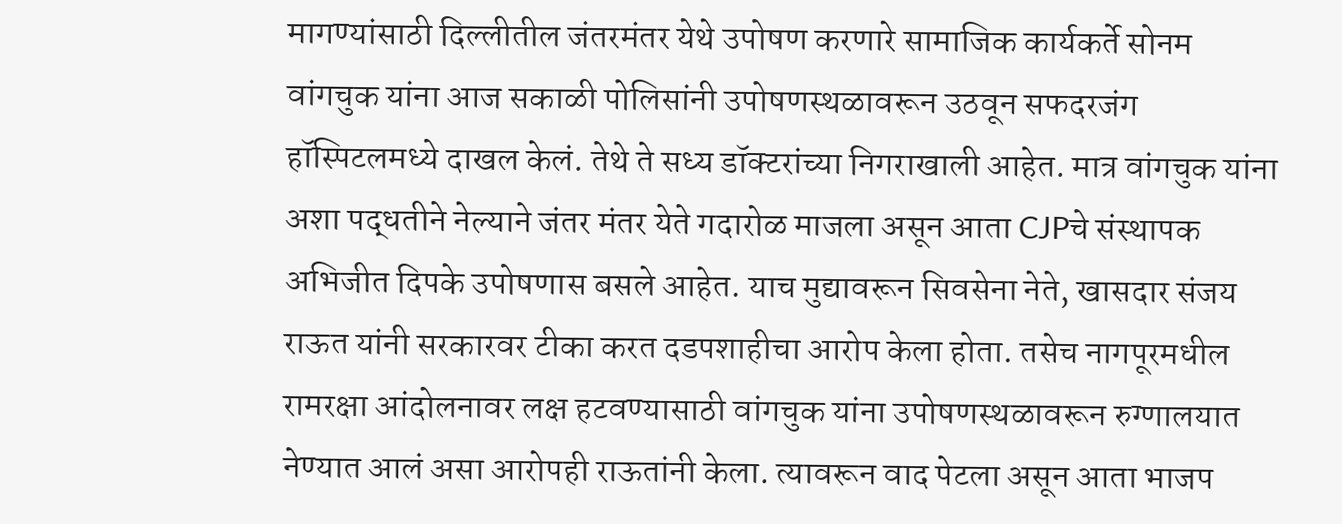मागण्यांसाठी दिल्लीतील जंतरमंतर येथे उपोषण करणारे सामाजिक कार्यकर्ते सोनम वांगचुक यांना आज सकाळी पोलिसांनी उपोषणस्थळावरून उठवून सफदरजंग हॉस्पिटलमध्ये दाखल केलं. तेथे ते सध्य डॉक्टरांच्या निगराखाली आहेत. मात्र वांगचुक यांना अशा पद्धतीने नेल्याने जंतर मंतर येते गदारोळ माजला असून आता CJPचे संस्थापक अभिजीत दिपके उपोषणास बसले आहेत. याच मुद्यावरून सिवसेना नेते, खासदार संजय राऊत यांनी सरकारवर टीका करत दडपशाहीचा आरोप केला होता. तसेच नागपूरमधील रामरक्षा आंदोलनावर लक्ष हटवण्यासाठी वांगचुक यांना उपोषणस्थळावरून रुग्णालयात नेण्यात आलं असा आरोपही राऊतांनी केला. त्यावरून वाद पेटला असून आता भाजप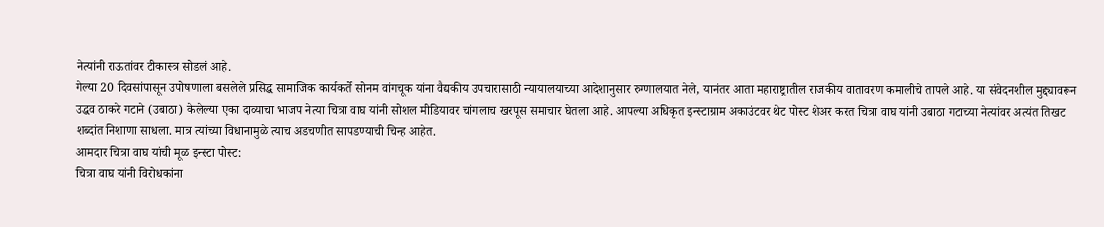नेत्यांनी राऊतांवर टीकास्त्र सोडलं आहे.
गेल्या 20 दिवसांपासून उपोषणाला बसलेले प्रसिद्ध सामाजिक कार्यकर्ते सोनम वांगचूक यांना वैद्यकीय उपचारासाठी न्यायालयाच्या आदेशानुसार रुग्णालयात नेले, यानंतर आता महाराष्ट्रातील राजकीय वातावरण कमालीचे तापले आहे. या संवेदनशील मुद्द्यावरून उद्धव ठाकरे गटाने (उबाठा) केलेल्या एका दाव्याचा भाजप नेत्या चित्रा वाघ यांनी सोशल मीडियावर चांगलाच खरपूस समाचार घेतला आहे. आपल्या अधिकृत इन्स्टाग्राम अकाउंटवर थेट पोस्ट शेअर करत चित्रा वाघ यांनी उबाठा गटाच्या नेत्यांवर अत्यंत तिखट शब्दांत निशाणा साधला. मात्र त्यांच्या विधानामुळे त्याच अडचणीत सापडण्याची चिन्ह आहेत.
आमदार चित्रा वाघ यांची मूळ इन्स्टा पोस्ट:
चित्रा वाघ यांनी विरोधकांना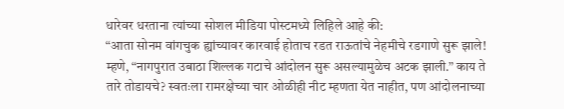धारेवर धरताना त्यांच्या सोशल मीडिया पोस्टमध्ये लिहिले आहे की:
“आता सोनम वांगचुक ह्यांच्यावर कारवाई होताच रडत राऊतांचे नेहमीचे रडगाणे सुरू झाले! म्हणे, “नागपुरात उबाठा शिल्लक गटाचे आंदोलन सुरू असल्यामुळेच अटक झाली.” काय ते तारे तोडायचे? स्वतःला रामरक्षेच्या चार ओळीही नीट म्हणता येत नाहीत, पण आंदोलनाच्या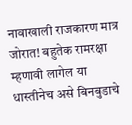नावाखाली राजकारण मात्र जोरात! बहुतेक रामरक्षा म्हणावी लागेल या धास्तीनेच असे बिनबुडाचे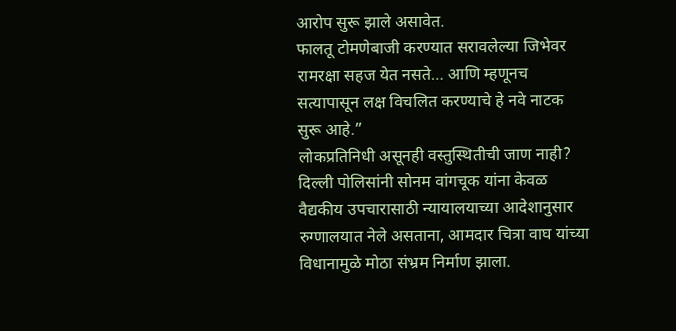आरोप सुरू झाले असावेत.
फालतू टोमणेबाजी करण्यात सरावलेल्या जिभेवर रामरक्षा सहज येत नसते… आणि म्हणूनच सत्यापासून लक्ष विचलित करण्याचे हे नवे नाटक सुरू आहे.”
लोकप्रतिनिधी असूनही वस्तुस्थितीची जाण नाही?
दिल्ली पोलिसांनी सोनम वांगचूक यांना केवळ वैद्यकीय उपचारासाठी न्यायालयाच्या आदेशानुसार रुग्णालयात नेले असताना, आमदार चित्रा वाघ यांच्या विधानामुळे मोठा संभ्रम निर्माण झाला.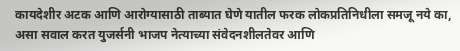कायदेशीर अटक आणि आरोग्यासाठी ताब्यात घेणे यातील फरक लोकप्रतिनिधीला समजू नये का, असा सवाल करत युजर्सनी भाजप नेत्याच्या संवेदनशीलतेवर आणि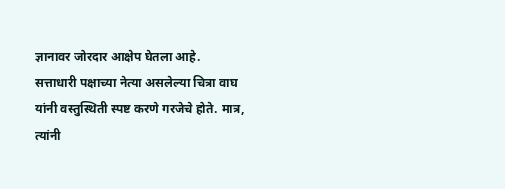ज्ञानावर जोरदार आक्षेप घेतला आहे.
सत्ताधारी पक्षाच्या नेत्या असलेल्या चित्रा वाघ यांनी वस्तुस्थिती स्पष्ट करणे गरजेचे होते. मात्र, त्यांनी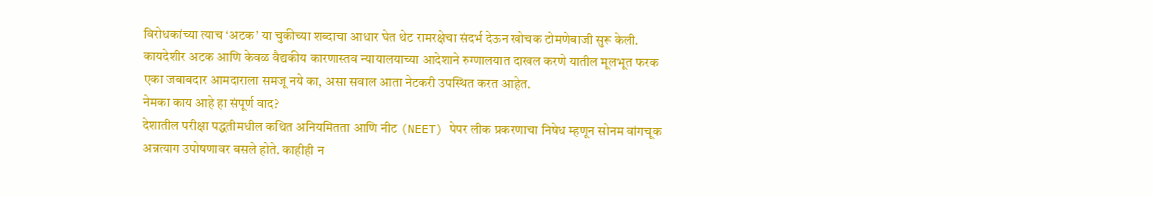विरोधकांच्या त्याच ‘अटक’ या चुकीच्या शब्दाचा आधार घेत थेट रामरक्षेचा संदर्भ देऊन खोचक टोमणेबाजी सुरू केली. कायदेशीर अटक आणि केवळ वैद्यकीय कारणास्तव न्यायालयाच्या आदेशाने रुग्णालयात दाखल करणे यातील मूलभूत फरक एका जबाबदार आमदाराला समजू नये का, असा सवाल आता नेटकरी उपस्थित करत आहेत.
नेमका काय आहे हा संपूर्ण वाद?
देशातील परीक्षा पद्धतीमधील कथित अनियमितता आणि नीट (NEET) पेपर लीक प्रकरणाचा निषेध म्हणून सोनम वांगचूक अन्नत्याग उपोषणावर बसले होते. काहीही न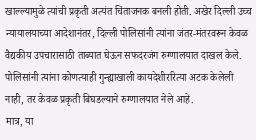खाल्ल्यामुळे त्यांची प्रकृती अत्यंत चिंताजनक बनली होती. अखेर दिल्ली उच्च न्यायालयाच्या आदेशानंतर, दिल्ली पोलिसांनी त्यांना जंतर-मंतरवरून केवळ वैद्यकीय उपचारासाठी ताब्यात घेऊन सफदरजंग रुग्णालयात दाखल केले. पोलिसांनी त्यांना कोणत्याही गुन्ह्याखाली कायदेशीररित्या अटक केलेली नाही, तर केवळ प्रकृती बिघडल्याने रुग्णालयात नेले आहे.
मात्र, या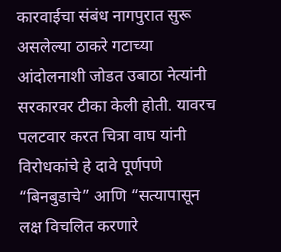कारवाईचा संबंध नागपुरात सुरू असलेल्या ठाकरे गटाच्या आंदोलनाशी जोडत उबाठा नेत्यांनी सरकारवर टीका केली होती. यावरच पलटवार करत चित्रा वाघ यांनी विरोधकांचे हे दावे पूर्णपणे “बिनबुडाचे” आणि “सत्यापासून लक्ष विचलित करणारे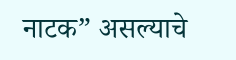नाटक” असल्याचे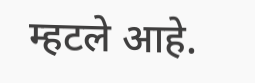म्हटले आहे.